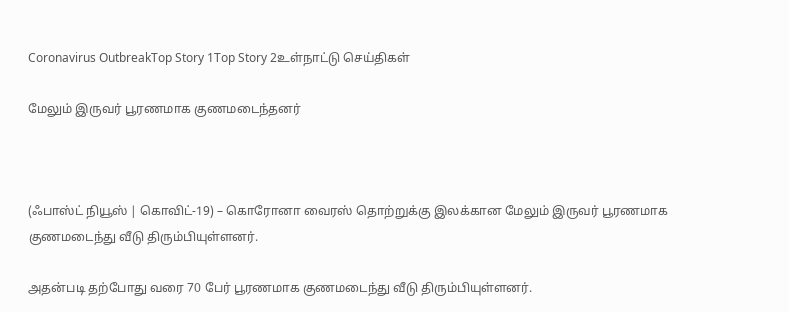Coronavirus OutbreakTop Story 1Top Story 2உள்நாட்டு செய்திகள்

மேலும் இருவர் பூரணமாக குணமடைந்தனர்



(ஃபாஸ்ட் நியூஸ் | கொவிட்-19) – கொரோனா வைரஸ் தொற்றுக்கு இலக்கான மேலும் இருவர் பூரணமாக குணமடைந்து வீடு திரும்பியுள்ளனர்.

அதன்படி தற்போது வரை 70 பேர் பூரணமாக குணமடைந்து வீடு திரும்பியுள்ளனர்.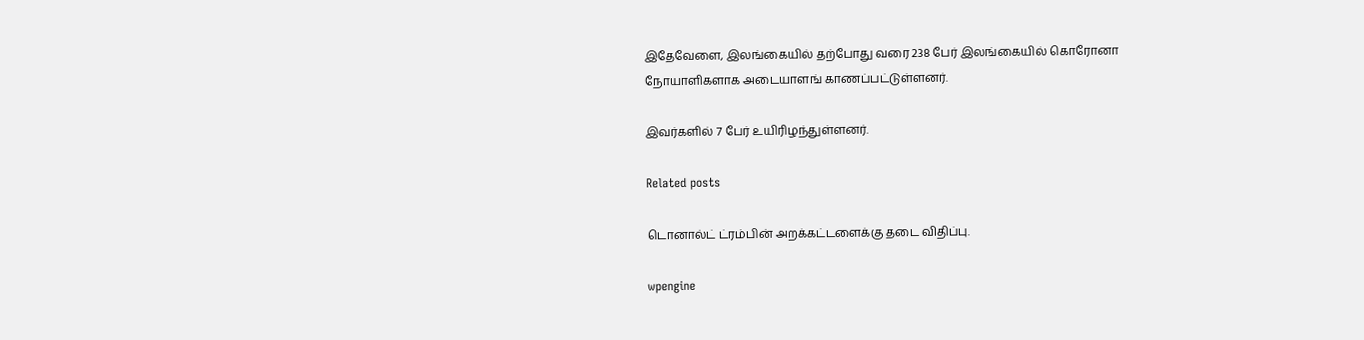இதேவேளை, இலங்கையில் தற்போது வரை 238 பேர் இலங்கையில் கொரோனா நோயாளிகளாக அடையாளங் காணப்பட்டுள்ளனர்.

இவர்களில் 7 பேர் உயிரிழந்துள்ளனர்.

Related posts

டொனால்ட் ட்ரம்பின் அறக்கட்டளைக்கு தடை விதிப்பு.

wpengine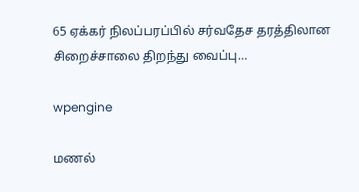65 ஏக்கர் நிலப்பரப்பில் சர்வதேச தரத்திலான சிறைச்சாலை திறந்து வைப்பு…

wpengine

மணல்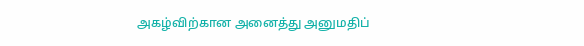அகழ்விற்கான அனைத்து அனுமதிப்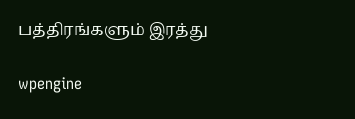பத்திரங்களும் இரத்து

wpengine